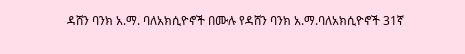ዳሸን ባንክ አ.ማ. ባለአክሲዮኖች በሙሉ የዳሸን ባንክ አ.ማ.ባለአክሲዮኖች 31ኛ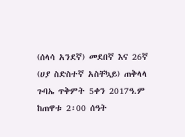(ሰላሳ አንደኛ) መደበኛ እና 26ኛ (ሀያ ስድስተኛ አስቸኳይ) ጠቅላላ ጉባኤ ጥቅምት 5ቀን 2017ዓ.ም ከጠዋቱ 2፡00 ሰዓት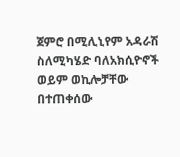ጀምሮ በሚሊኒየም አዳራሽ ስለሚካሄድ ባለአክሲዮኖች ወይም ወኪሎቻቸው በተጠቀሰው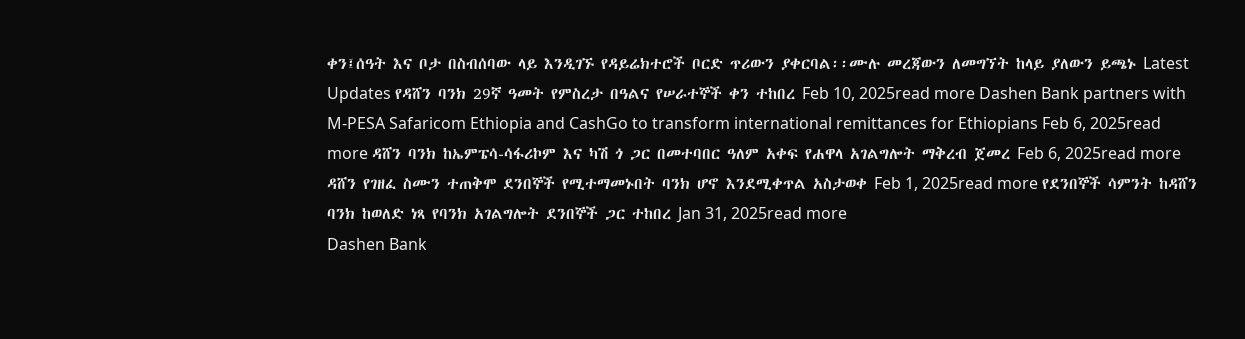ቀን፤ሰዓት እና ቦታ በስብሰባው ላይ እንዲገኙ የዳይሬክተሮች ቦርድ ጥሪውን ያቀርባል፡፡ሙሉ መረጃውን ለመግኘት ከላይ ያለውን ይጫኑ Latest Updates የዳሸን ባንክ 29ኛ ዓመት የምስረታ በዓልና የሠራተኞች ቀን ተከበረ Feb 10, 2025read more Dashen Bank partners with M-PESA Safaricom Ethiopia and CashGo to transform international remittances for Ethiopians Feb 6, 2025read more ዳሸን ባንክ ከኤምፔሳ-ሳፋሪኮም እና ካሽ ጎ ጋር በመተባበር ዓለም አቀፍ የሐዋላ አገልግሎት ማቅረብ ጀመረ Feb 6, 2025read more ዳሸን የገዘፈ ስሙን ተጠቅሞ ደንበኞች የሚተማመኑበት ባንክ ሆኖ እንደሚቀጥል አስታወቀ Feb 1, 2025read more የደንበኞች ሳምንት ከዳሸን ባንክ ከወለድ ነጻ የባንክ አገልግሎት ደንበኞች ጋር ተከበረ Jan 31, 2025read more
Dashen Bank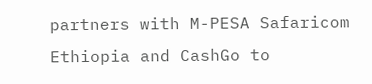partners with M-PESA Safaricom Ethiopia and CashGo to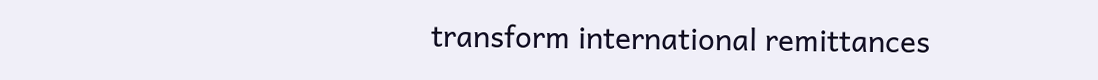transform international remittances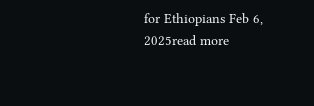for Ethiopians Feb 6, 2025read more